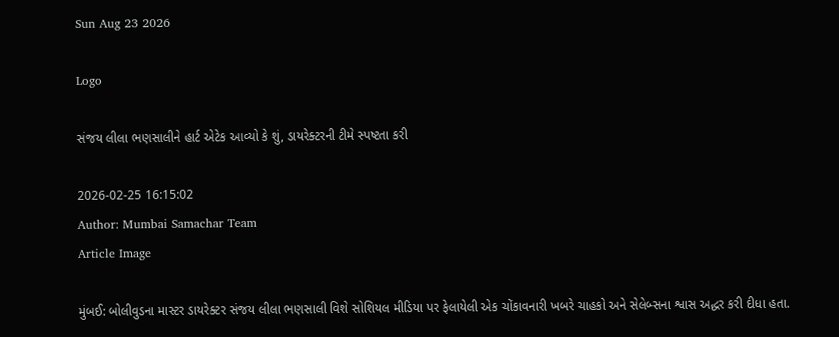Sun Aug 23 2026

Logo

સંજય લીલા ભણસાલીને હાર્ટ એટેક આવ્યો કે શું, ડાયરેક્ટરની ટીમે સ્પષ્ટતા કરી

2026-02-25 16:15:02
Author: Mumbai Samachar Team
Article Image

મુંબઈ: બોલીવુડના માસ્ટર ડાયરેક્ટર સંજય લીલા ભણસાલી વિશે સોશિયલ મીડિયા પર ફેલાયેલી એક ચોંકાવનારી ખબરે ચાહકો અને સેલેબ્સના શ્વાસ અદ્ધર કરી દીધા હતા.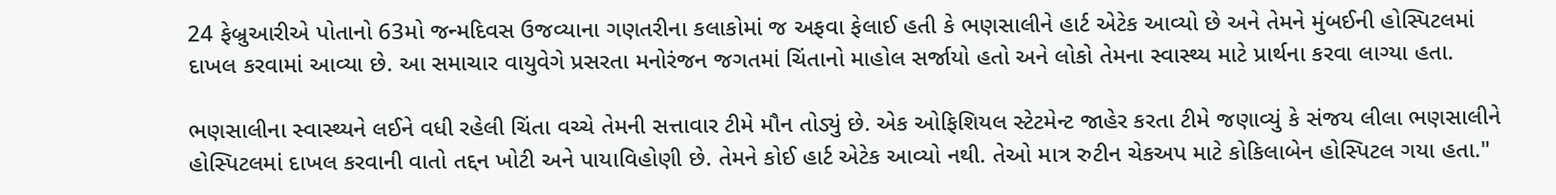24 ફેબ્રુઆરીએ પોતાનો 63મો જન્મદિવસ ઉજવ્યાના ગણતરીના કલાકોમાં જ અફવા ફેલાઈ હતી કે ભણસાલીને હાર્ટ એટેક આવ્યો છે અને તેમને મુંબઈની હોસ્પિટલમાં દાખલ કરવામાં આવ્યા છે. આ સમાચાર વાયુવેગે પ્રસરતા મનોરંજન જગતમાં ચિંતાનો માહોલ સર્જાયો હતો અને લોકો તેમના સ્વાસ્થ્ય માટે પ્રાર્થના કરવા લાગ્યા હતા.

ભણસાલીના સ્વાસ્થ્યને લઈને વધી રહેલી ચિંતા વચ્ચે તેમની સત્તાવાર ટીમે મૌન તોડ્યું છે. એક ઓફિશિયલ સ્ટેટમેન્ટ જાહેર કરતા ટીમે જણાવ્યું કે સંજય લીલા ભણસાલીને હોસ્પિટલમાં દાખલ કરવાની વાતો તદ્દન ખોટી અને પાયાવિહોણી છે. તેમને કોઈ હાર્ટ એટેક આવ્યો નથી. તેઓ માત્ર રુટીન ચેકઅપ માટે કોકિલાબેન હોસ્પિટલ ગયા હતા."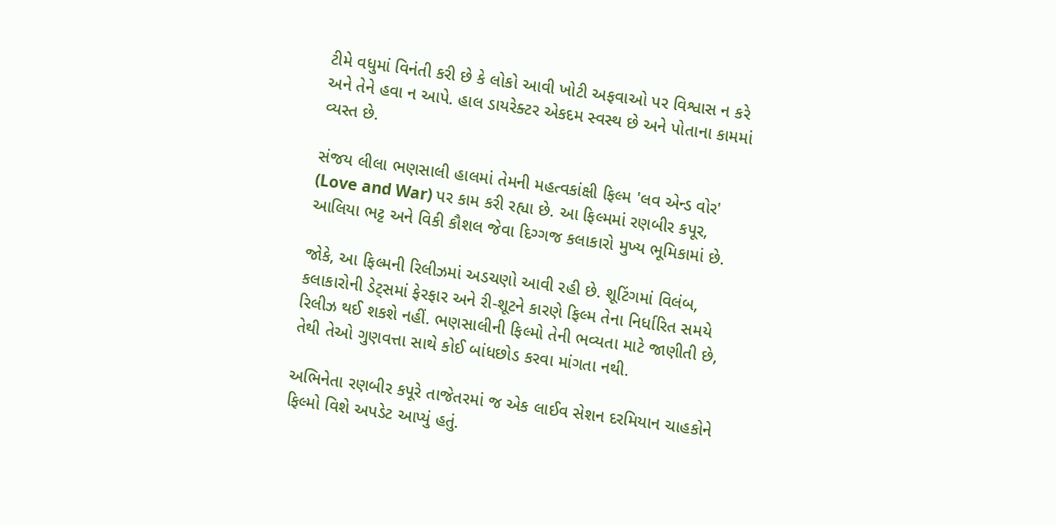ટીમે વધુમાં વિનંતી કરી છે કે લોકો આવી ખોટી અફવાઓ પર વિશ્વાસ ન કરે અને તેને હવા ન આપે. હાલ ડાયરેક્ટર એકદમ સ્વસ્થ છે અને પોતાના કામમાં વ્યસ્ત છે.

સંજય લીલા ભણસાલી હાલમાં તેમની મહત્વકાંક્ષી ફિલ્મ 'લવ એન્ડ વોર' (Love and War) પર કામ કરી રહ્યા છે. આ ફિલ્મમાં રણબીર કપૂર, આલિયા ભટ્ટ અને વિકી કૌશલ જેવા દિગ્ગજ કલાકારો મુખ્ય ભૂમિકામાં છે.

જોકે, આ ફિલ્મની રિલીઝમાં અડચણો આવી રહી છે. શૂટિંગમાં વિલંબ, કલાકારોની ડેટ્સમાં ફેરફાર અને રી-શૂટને કારણે ફિલ્મ તેના નિર્ધારિત સમયે રિલીઝ થઈ શકશે નહીં. ભણસાલીની ફિલ્મો તેની ભવ્યતા માટે જાણીતી છે, તેથી તેઓ ગુણવત્તા સાથે કોઈ બાંધછોડ કરવા માંગતા નથી.

અભિનેતા રણબીર કપૂરે તાજેતરમાં જ એક લાઈવ સેશન દરમિયાન ચાહકોને ફિલ્મો વિશે અપડેટ આપ્યું હતું.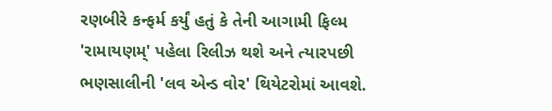રણબીરે કન્ફર્મ કર્યું હતું કે તેની આગામી ફિલ્મ 'રામાયણમ્' પહેલા રિલીઝ થશે અને ત્યારપછી ભણસાલીની 'લવ એન્ડ વોર' થિયેટરોમાં આવશે.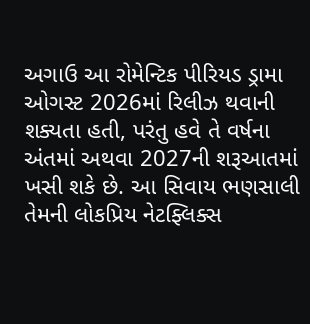અગાઉ આ રોમેન્ટિક પીરિયડ ડ્રામા ઓગસ્ટ 2026માં રિલીઝ થવાની શક્યતા હતી, પરંતુ હવે તે વર્ષના અંતમાં અથવા 2027ની શરૂઆતમાં ખસી શકે છે. આ સિવાય ભણસાલી તેમની લોકપ્રિય નેટફ્લિક્સ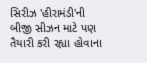સિરીઝ 'હીરામંડી'ની બીજી સીઝન માટે પણ તૈયારી કરી રહ્યા હોવાના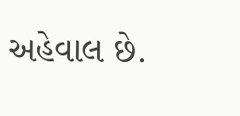અહેવાલ છે.